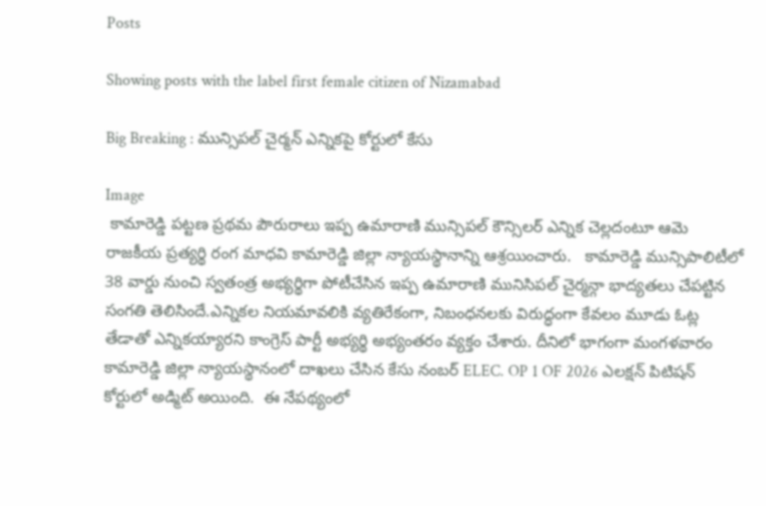Posts

Showing posts with the label first female citizen of Nizamabad

Big Breaking : మున్సిపల్ చైర్మన్ ఎన్నికపై కోర్టులో కేసు

Image
 కామారెడ్డి పట్టణ ప్రథమ పౌరురాలు ఇప్ప ఉమారాణి మున్సిపల్ కౌన్సిలర్ ఎన్నిక చెల్లదంటూ ఆమె రాజకీయ ప్రత్యర్థి రంగ మాధవి కామారెడ్డి జిల్లా న్యాయస్థానాన్ని ఆశ్రయించారు.   కామారెడ్డి మున్సిపాలిటీలో 38 వార్డు నుంచి స్వతంత్ర అభ్యర్థిగా పోటీచేసిన ఇప్ప ఉమారాణి మునిసిపల్ చైర్మన్గా భాద్యతలు చేపట్టిన సంగతి తెలిసిందే.ఎన్నికల నియమావలికి వ్యతిరేకంగా, నిబంధనలకు విరుద్ధంగా కేవలం మూడు ఓట్ల తేడాతో ఎన్నికయ్యారని కాంగ్రెస్ పార్టీ అభ్యర్థి అభ్యంతరం వ్యక్తం చేశారు. దీనిలో భాగంగా మంగళవారం కామారెడ్డి జిల్లా న్యాయస్థానంలో దాఖలు చేసిన కేసు నంబర్ ELEC. OP 1 OF 2026 ఎలక్షన్ పిటిషన్ కోర్టులో అడ్మిట్ అయింది.  ఈ నేపథ్యంలో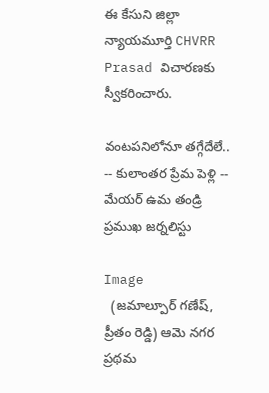ఈ కేసుని జిల్లా న్యాయమూర్తి CHVRR Prasad విచారణకు స్వీకరించారు.

వంటపనిలోనూ తగ్గేదేలే.. -- కులాంతర ప్రేమ పెళ్లి -- మేయర్ ఉమ తండ్రి ప్రముఖ జర్నలిస్టు

Image
  (జమాల్పూర్ గణేష్, ప్రీతం రెడ్డి) ఆమె నగర ప్రథమ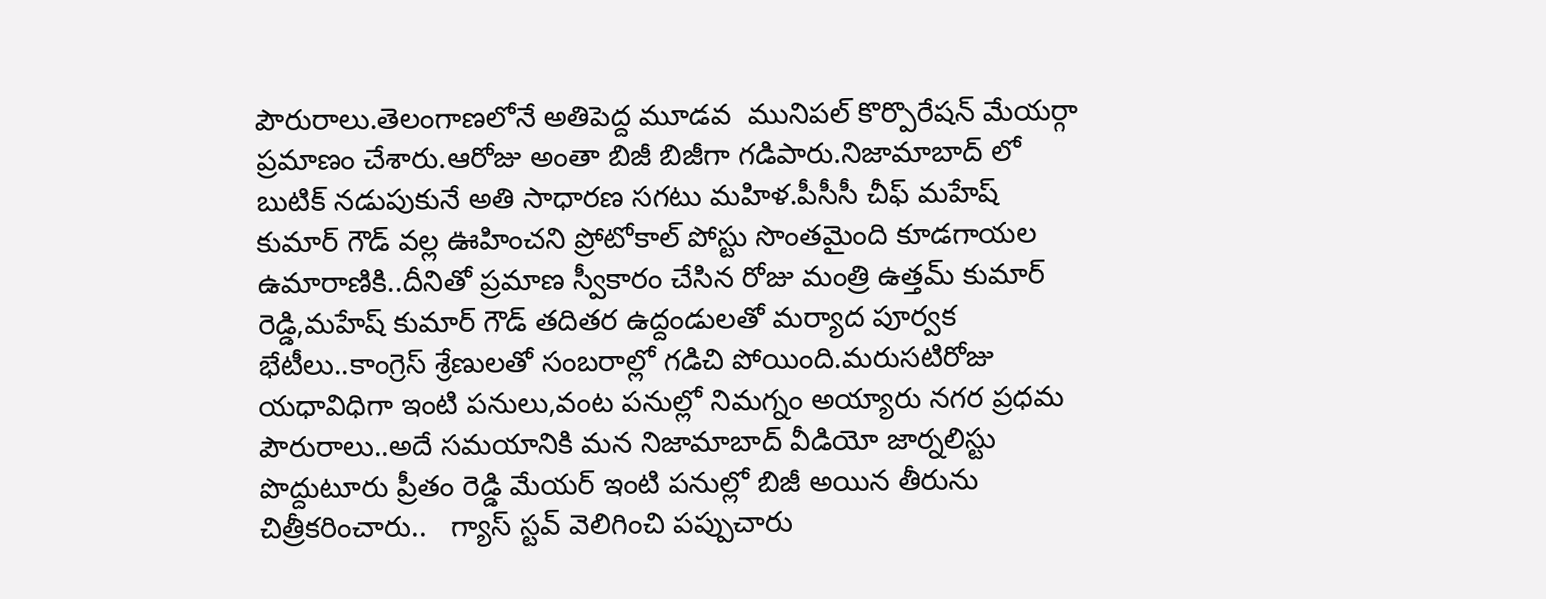పౌరురాలు.తెలంగాణలోనే అతిపెద్ద మూడవ  మునిపల్ కొర్పొరేషన్ మేయర్గా ప్రమాణం చేశారు.ఆరోజు అంతా బిజీ బిజీగా గడిపారు.నిజామాబాద్ లో బుటిక్ నడుపుకునే అతి సాధారణ సగటు మహిళ.పీసీసీ చీఫ్ మహేష్ కుమార్ గౌడ్ వల్ల ఊహించని ప్రోటోకాల్ పోస్టు సొంతమైంది కూడగాయల ఉమారాణికి..దీనితో ప్రమాణ స్వీకారం చేసిన రోజు మంత్రి ఉత్తమ్ కుమార్ రెడ్డి,మహేష్ కుమార్ గౌడ్ తదితర ఉద్దండులతో మర్యాద పూర్వక భేటీలు..కాంగ్రెస్ శ్రేణులతో సంబరాల్లో గడిచి పోయింది.మరుసటిరోజు యధావిధిగా ఇంటి పనులు,వంట పనుల్లో నిమగ్నం అయ్యారు నగర ప్రధమ పౌరురాలు..అదే సమయానికి మన నిజామాబాద్ వీడియో జార్నలిస్టు పొద్దుటూరు ప్రీతం రెడ్డి మేయర్ ఇంటి పనుల్లో బిజీ అయిన తీరును చిత్రీకరించారు..   గ్యాస్ స్టవ్ వెలిగించి పప్పుచారు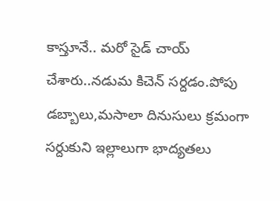కాస్తూనే.. మరో సైడ్ చాయ్ చేశారు..నడుమ కిచెన్ సర్దడం.పోపు డబ్బాలు,మసాలా దినుసులు క్రమంగా సర్దుకుని ఇల్లాలుగా భాద్యతలు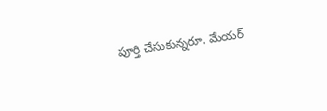పూర్తి చేసుకున్నరూ. మేయర్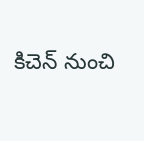కిచెన్ నుంచి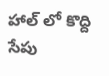హాల్ లో కొద్ది సేపు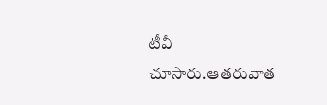టీవీ చూసారు.ఆతరువాత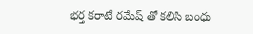భర్త కరాటే రమేష్ తో కలిసి బంధు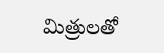మిత్రులతో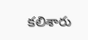కలిశారు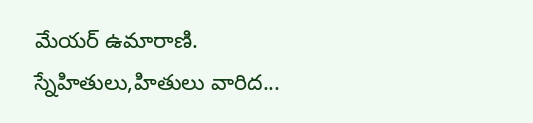మేయర్ ఉమారాణి. స్నేహితులు,హితులు వారిద...